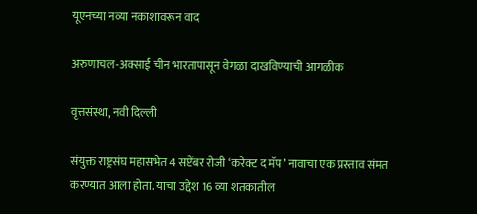यूएनच्या नव्या नकाशावरून वाद

अरुणाचल-अक्साई चीन भारतापासून वेगळा दाखविण्याची आगळीक

वृत्तसंस्था, नवी दिल्ली

संयुक्त राष्ट्रसंघ महासभेत 4 सप्टेंबर रोजी ‘करेक्ट द मॅप’ नावाचा एक प्रस्ताव संमत करण्यात आला होता. याचा उद्देश 16 व्या शतकातील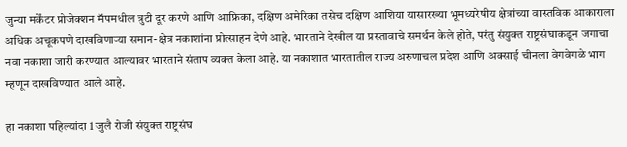जुन्या मर्केंटर प्रोजेक्शन मॅपमधील त्रुटी दूर करणे आणि आफ्रिका, दक्षिण अमेरिका तसेच दक्षिण आशिया यासारख्या भूमध्यरेषीय क्षेत्रांच्या वास्तविक आकाराला अधिक अचूकपणे दाखविणाऱ्या समान-क्षेत्र नकाशांना प्रोत्साहन देणे आहे. भारताने देखील या प्रस्तावाचे समर्थन केले होते, परंतु संयुक्त राष्ट्रसंघाकडून जगाचा नवा नकाशा जारी करण्यात आल्यावर भारताने संताप व्यक्त केला आहे. या नकाशात भारतातील राज्य अरुणाचल प्रदेश आणि अक्साई चीनला वेगवेगळे भाग म्हणून दाखविण्यात आले आहे.

हा नकाशा पहिल्यांदा 1 जुलै रोजी संयुक्त राष्ट्रसंघ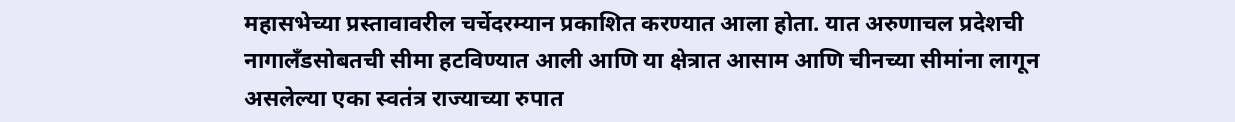महासभेच्या प्रस्तावावरील चर्चेदरम्यान प्रकाशित करण्यात आला होता. यात अरुणाचल प्रदेशची नागालँडसोबतची सीमा हटविण्यात आली आणि या क्षेत्रात आसाम आणि चीनच्या सीमांना लागून असलेल्या एका स्वतंत्र राज्याच्या रुपात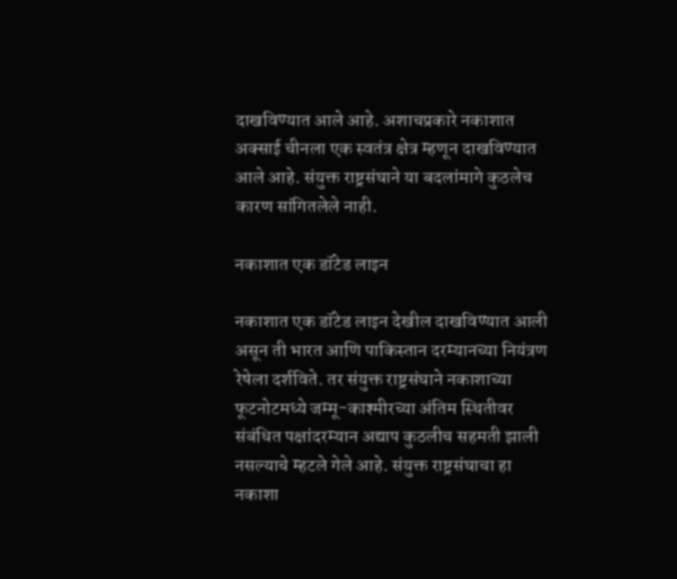दाखविण्यात आले आहे. अशाचप्रकारे नकाशात अक्साई चीनला एक स्वतंत्र क्षेत्र म्हणून दाखविण्यात आले आहे. संयुक्त राष्ट्रसंघाने या बदलांमागे कुठलेच कारण सांगितलेले नाही.

नकाशात एक डॉटेड लाइन

नकाशात एक डॉटेड लाइन देखील दाखविण्यात आली असून ती भारत आणि पाकिस्तान दरम्यानच्या नियंत्रण रेषेला दर्शविते. तर संयुक्त राष्ट्रसंघाने नकाशाच्या फूटनोटमध्ये जम्मू-काश्मीरच्या अंतिम स्थितीवर संबंधित पक्षांदरम्यान अद्याप कुठलीच सहमती झाली नसल्याचे म्हटले गेले आहे. संयुक्त राष्ट्रसंघाचा हा नकाशा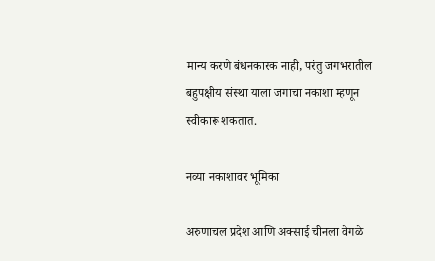मान्य करणे बंधनकारक नाही, परंतु जगभरातील बहुपक्षीय संस्था याला जगाचा नकाशा म्हणून स्वीकारू शकतात.

नव्या नकाशावर भूमिका

अरुणाचल प्रदेश आणि अक्साई चीनला वेगळे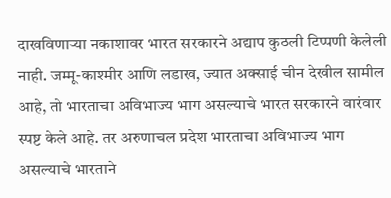दाखविणाऱ्या नकाशावर भारत सरकारने अद्याप कुठली टिप्पणी केलेली नाही. जम्मू-काश्मीर आणि लडाख, ज्यात अक्साई चीन देखील सामील आहे, तो भारताचा अविभाज्य भाग असल्याचे भारत सरकारने वारंवार स्पष्ट केले आहे. तर अरुणाचल प्रदेश भारताचा अविभाज्य भाग असल्याचे भारताने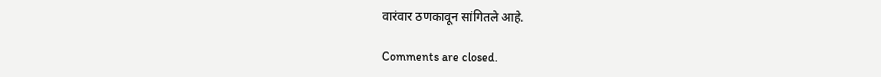वारंवार ठणकावून सांगितले आहे.

Comments are closed.